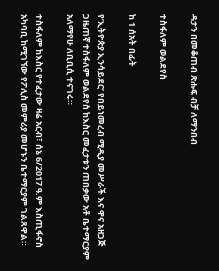ዳታን በመቆጠብ ጽሑፍ ብቻ ለማንበብ

ተስፋለም ወልደየስ

ከ 1 ሰአት በፊት

የ’ኢትዮጵያ ኢንሳይደር’ የበይነመረብ ሚዲያ መሥራች እና ዋና አዘጋጅ ጋዜጠኛ ተስፋለም ወልደየስ ከእስር መፈታቱን ጠበቃው አቶ ቤተማርያም አለማየሁ ለቢቢሲ ተናገሩ።

ተስፋለም ከእስር የተፈታው ዛሬ አርብ፣ ሰኔ 6/2017 ዓ.ም እስጢፋኖስ አካባቢ ከሚገኘው የፖሊስ መምሪያ መሆኑን ቤተማርያም ገልጸዋል።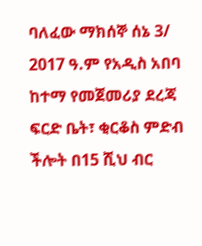ባለፈው ማክሰኞ ሰኔ 3/ 2017 ዓ.ም የአዲስ አበባ ከተማ የመጀመሪያ ደረጃ ፍርድ ቤት፣ ቂርቆስ ምድብ ችሎት በ15 ሺህ ብር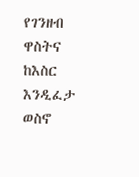የገንዘብ ዋስትና ከእስር እንዲፈታ ወስኖ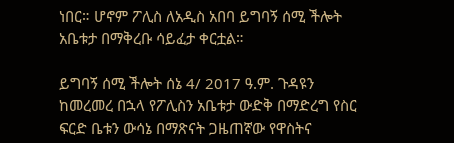ነበር። ሆኖም ፖሊስ ለአዲስ አበባ ይግባኝ ሰሚ ችሎት አቤቱታ በማቅረቡ ሳይፈታ ቀርቷል።

ይግባኝ ሰሚ ችሎት ሰኔ 4/ 2017 ዓ.ም. ጉዳዩን ከመረመረ በኋላ የፖሊስን አቤቱታ ውድቅ በማድረግ የስር ፍርድ ቤቱን ውሳኔ በማጽናት ጋዜጠኛው የዋስትና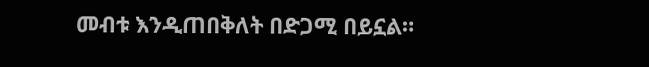መብቱ እንዲጠበቅለት በድጋሚ በይኗል።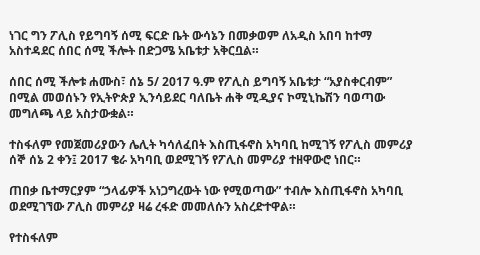ነገር ግን ፖሊስ የይግባኝ ሰሚ ፍርድ ቤት ውሳኔን በመቃወም ለአዲስ አበባ ከተማ አስተዳደር ሰበር ሰሚ ችሎት በድጋሜ አቤቱታ አቅርቧል።

ሰበር ሰሚ ችሎቱ ሐሙስ፣ ሰኔ 5/ 2017 ዓ.ም የፖሊስ ይግባኝ አቤቱታ “አያስቀርብም” በሚል መወሰኑን የኢትዮጵያ ኢንሳይደር ባለቤት ሐቅ ሚዲያና ኮሚኒኬሽን ባወጣው መግለጫ ላይ አስታውቋል።

ተስፋለም የመጀመሪያውን ሌሊት ካሳለፈበት እስጢፋኖስ አካባቢ ከሚገኝ የፖሊስ መምሪያ ሰኞ ሰኔ 2 ቀን፤ 2017 ቄራ አካባቢ ወደሚገኝ የፖሊስ መምሪያ ተዘዋውሮ ነበር።

ጠበቃ ቤተማርያም “ኃላፊዎች አነጋግረውት ነው የሚወጣው” ተብሎ እስጢፋኖስ አካባቢ ወደሚገኘው ፖሊስ መምሪያ ዛሬ ረፋድ መመለሱን አስረድተዋል።

የተስፋለም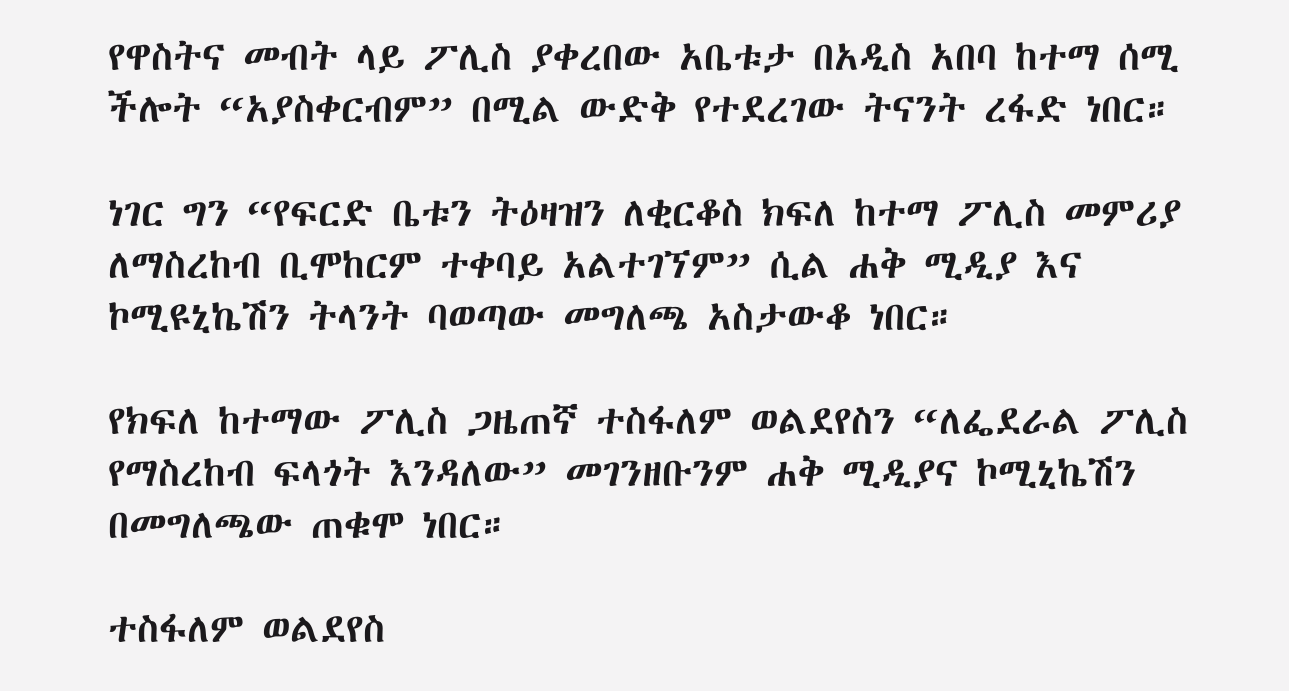የዋስትና መብት ላይ ፖሊስ ያቀረበው አቤቱታ በአዲስ አበባ ከተማ ሰሚ ችሎት “አያስቀርብም” በሚል ውድቅ የተደረገው ትናንት ረፋድ ነበር።

ነገር ግን “የፍርድ ቤቱን ትዕዛዝን ለቂርቆስ ክፍለ ከተማ ፖሊስ መምሪያ ለማስረከብ ቢሞከርም ተቀባይ አልተገኘም” ሲል ሐቅ ሚዲያ እና ኮሚዩኒኬሽን ትላንት ባወጣው መግለጫ አስታውቆ ነበር።

የክፍለ ከተማው ፖሊስ ጋዜጠኛ ተስፋለም ወልደየስን “ለፌደራል ፖሊስ የማስረከብ ፍላጎት እንዳለው” መገንዘቡንም ሐቅ ሚዲያና ኮሚኒኬሽን በመግለጫው ጠቁሞ ነበር።

ተስፋለም ወልደየስ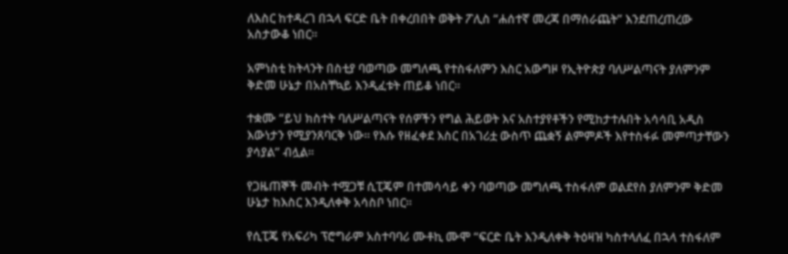ለእስር ከተዳረገ በኋላ ፍርድ ቤት በቀረበበት ወቅት ፖሊስ “ሐሰተኛ መረጃ በማሰራጨት” እንደጠረጠረው አስታውቆ ነበር።

አምነስቲ ከትላንት በስቲያ ባወጣው መግለጫ የተስፋለምን እስር አውግዞ የኢትዮጵያ ባለሥልጣናት ያለምንም ቅድመ ሁኔታ በአስቸኳይ እንዲፈቱት ጠይቆ ነበር።

ተቋሙ “ይህ ክስተት ባለሥልጣናት የሰዎችን የግል ሕይወት እና አስተያየቶችን የሚከታተሉበት አሳሳቢ አዲስ እውነታን የሚያንጸባርቅ ነው። የእሱ የዘፈቀደ እስር በአገሪቷ ውስጥ ጨቋኝ ልምምዶች እየተስፋፉ መምጣታቸውን ያሳያል” ብሏል።

የጋዜጠኞች መብት ተሟጋቹ ሲፒጄም በተመሳሳይ ቀን ባወጣው መግለጫ ተስፋለም ወልደየስ ያለምንም ቅድመ ሁኔታ ከእስር እንዲለቀቅ አሳስቦ ነበር።

የሲፒጄ የአፍሪካ ፕሮግራም አስተባባሪ ሙቶኪ ሙሞ “ፍርድ ቤት እንዲለቀቅ ትዕዛዝ ካስተላለፈ በኋላ ተስፋለም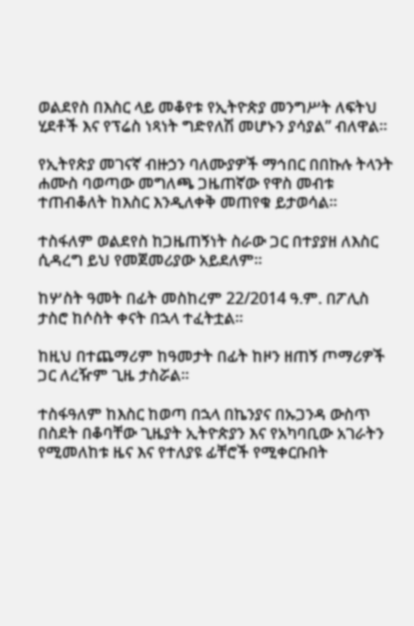ወልደየስ በእስር ላይ መቆየቱ የኢትዮጵያ መንግሥት ለፍትህ ሂደቶች እና የፕሬስ ነጻነት ግድየለሽ መሆኑን ያሳያል” ብለዋል።

የኢትየጵያ መገናኛ ብዙኃን ባለሙያዎች ማኅበር በበኩሉ ትላንት ሐሙስ ባወጣው መግለጫ ጋዜጠኛው የዋስ መብቱ ተጠብቆለት ከእስር እንዲለቀቅ መጠየቁ ይታወሳል።

ተስፋለም ወልደየስ ከጋዜጠኝነት ስራው ጋር በተያያዘ ለእስር ሲዳረግ ይህ የመጀመሪያው አይደለም።

ከሦስት ዓመት በፊት መስከረም 22/2014 ዓ.ም. በፖሊስ ታስሮ ከሶስት ቀናት በኋላ ተፈትቷል።

ከዚህ በተጨማሪም ከዓመታት በፊት ከዞን ዘጠኝ ጦማሪዎች ጋር ለረዥም ጊዜ ታስሯል።

ተስፋዓለም ከእስር ከወጣ በኋላ በኬንያና በኡጋንዳ ውስጥ በስደት በቆባቸው ጊዜያት ኢትዮጵያን እና የአካባቢው አገራትን የሚመለከቱ ዜና እና የተለያዩ ፊቸሮች የሚቀርቡበት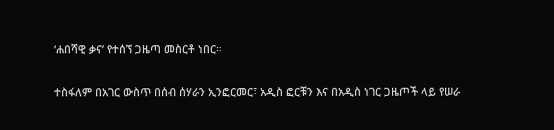‘ሐበሻዊ ቃና’ የተሰኘ ጋዜጣ መስርቶ ነበር።

ተስፋለም በአገር ውስጥ በሰብ ሰሃራን ኢንፎርመር፣ አዲስ ፎርቹን እና በአዲስ ነገር ጋዜጦች ላይ የሠራ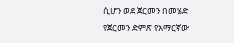ሲሆን ወደ ጀርመን በመሄድ የጀርመን ድምጽ የአማርኛው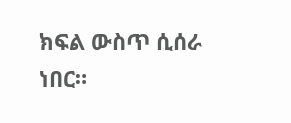ክፍል ውስጥ ሲሰራ ነበር።